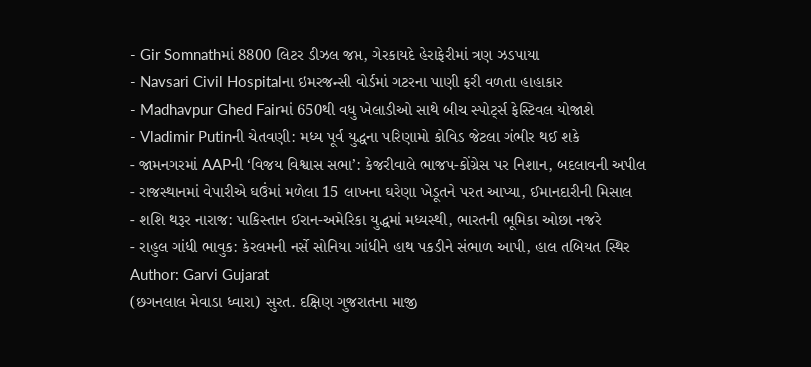- Gir Somnathમાં 8800 લિટર ડીઝલ જપ્ત, ગેરકાયદે હેરાફેરીમાં ત્રણ ઝડપાયા
- Navsari Civil Hospitalના ઇમરજન્સી વોર્ડમાં ગટરના પાણી ફરી વળતા હાહાકાર
- Madhavpur Ghed Fairમાં 650થી વધુ ખેલાડીઓ સાથે બીચ સ્પોર્ટ્સ ફેસ્ટિવલ યોજાશે
- Vladimir Putinની ચેતવણી: મધ્ય પૂર્વ યુદ્ધના પરિણામો કોવિડ જેટલા ગંભીર થઈ શકે
- જામનગરમાં AAPની ‘વિજય વિશ્વાસ સભા’: કેજરીવાલે ભાજપ-કોંગ્રેસ પર નિશાન, બદલાવની અપીલ
- રાજસ્થાનમાં વેપારીએ ઘઉંમાં મળેલા 15 લાખના ઘરેણા ખેડૂતને પરત આપ્યા, ઈમાનદારીની મિસાલ
- શશિ થરૂર નારાજ: પાકિસ્તાન ઈરાન-અમેરિકા યુદ્ધમાં મધ્યસ્થી, ભારતની ભૂમિકા ઓછા નજરે
- રાહુલ ગાંધી ભાવુક: કેરલમની નર્સે સોનિયા ગાંધીને હાથ પકડીને સંભાળ આપી, હાલ તબિયત સ્થિર
Author: Garvi Gujarat
(છગનલાલ મેવાડા ધ્વારા) સુરત. દક્ષિણ ગુજરાતના માજી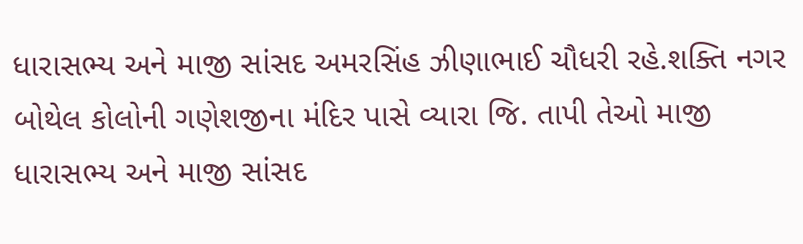ધારાસભ્ય અને માજી સાંસદ અમરસિંહ ઝીણાભાઈ ચૌધરી રહે.શક્તિ નગર બોથેલ કોલોની ગણેશજીના મંદિર પાસે વ્યારા જિ. તાપી તેઓ માજી ધારાસભ્ય અને માજી સાંસદ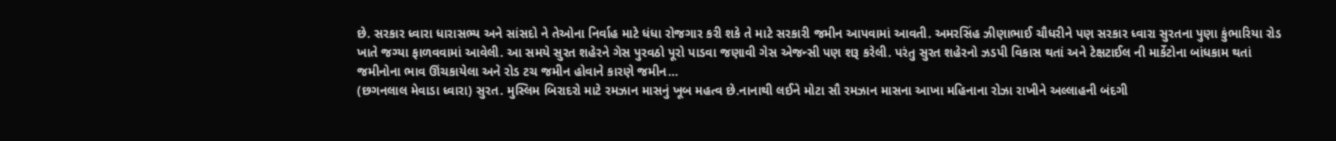છે. સરકાર ધ્વારા ધારાસભ્ય અને સાંસદો ને તેઓના નિર્વાહ માટે ધંધા રોજગાર કરી શકે તે માટે સરકારી જમીન આપવામાં આવતી. અમરસિંહ ઝીણાભાઈ ચૌધરીને પણ સરકાર ધ્વારા સુરતના પુણા કુંભારિયા રોડ ખાતે જગ્યા ફાળવવામાં આવેલી. આ સમયે સુરત શહેરને ગેસ પુરવઠો પૂરો પાડવા જણાવી ગેસ એજન્સી પણ શરૂ કરેલી. પરંતુ સુરત શહેરનો ઝડપી વિકાસ થતાં અને ટેક્ષટાઈલ ની માર્કેટોના બાંધકામ થતાં જમીનોના ભાવ ઊંચકાયેલા અને રોડ ટચ જમીન હોવાને કારણે જમીન…
(છગનલાલ મેવાડા ધ્વારા) સુરત. મુસ્લિમ બિરાદરો માટે રમઝાન માસનું ખૂબ મહત્વ છે.નાનાથી લઈને મોટા સૌ રમઝાન માસના આખા મહિનાના રોઝા રાખીને અલ્લાહની બંદગી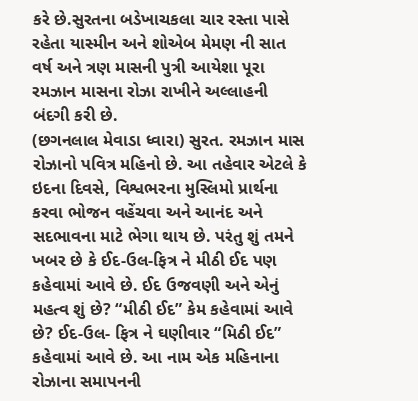કરે છે.સુરતના બડેખાચકલા ચાર રસ્તા પાસે રહેતા યાસ્મીન અને શોએબ મેમણ ની સાત વર્ષ અને ત્રણ માસની પુત્રી આયેશા પૂરા રમઝાન માસના રોઝા રાખીને અલ્લાહની બંદગી કરી છે.
(છગનલાલ મેવાડા ધ્વારા) સુરત. રમઝાન માસ રોઝાનો પવિત્ર મહિનો છે. આ તહેવાર એટલે કે ઇદના દિવસે, વિશ્વભરના મુસ્લિમો પ્રાર્થના કરવા ભોજન વહેંચવા અને આનંદ અને સદભાવના માટે ભેગા થાય છે. પરંતુ શું તમને ખબર છે કે ઈદ-ઉલ-ફિત્ર ને મીઠી ઈદ પણ કહેવામાં આવે છે. ઈદ ઉજવણી અને એનું મહત્વ શું છે? “મીઠી ઈદ” કેમ કહેવામાં આવે છે? ઈદ-ઉલ- ફિત્ર ને ઘણીવાર “મિઠી ઈદ” કહેવામાં આવે છે. આ નામ એક મહિનાના રોઝાના સમાપનની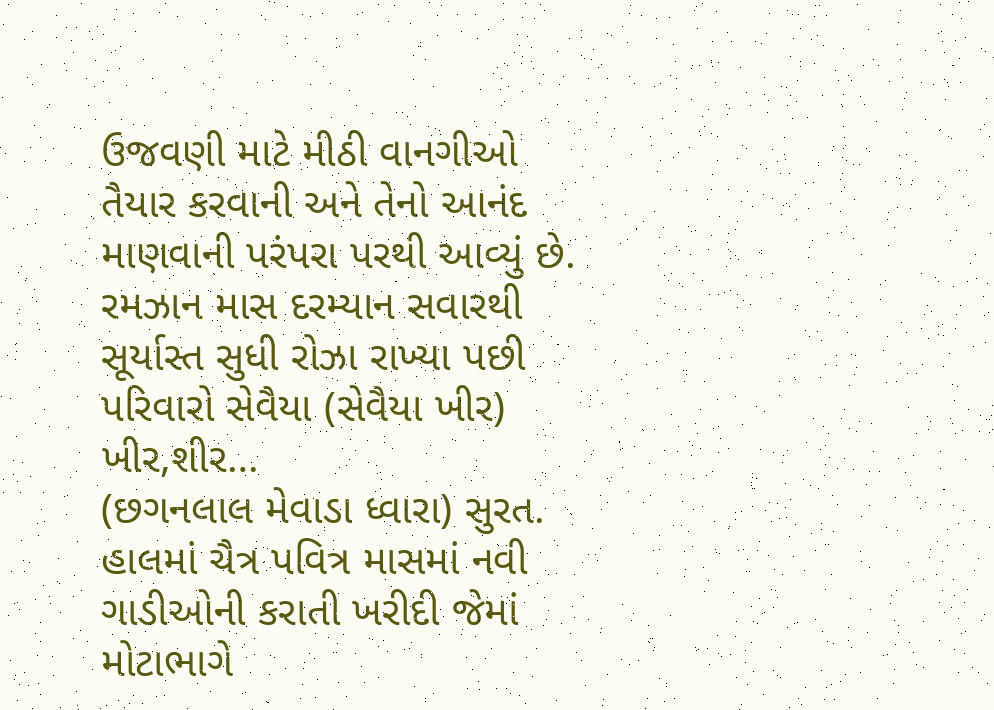ઉજવણી માટે મીઠી વાનગીઓ તૈયાર કરવાની અને તેનો આનંદ માણવાની પરંપરા પરથી આવ્યું છે. રમઝાન માસ દરમ્યાન સવારથી સૂર્યાસ્ત સુધી રોઝા રાખ્યા પછી પરિવારો સેવૈયા (સેવૈયા ખીર) ખીર,શીર…
(છગનલાલ મેવાડા ધ્વારા) સુરત. હાલમાં ચૈત્ર પવિત્ર માસમાં નવી ગાડીઓની કરાતી ખરીદી જેમાં મોટાભાગે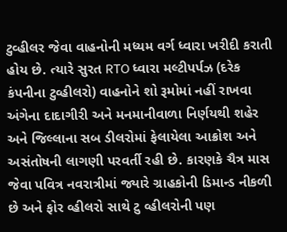ટુવ્હીલર જેવા વાહનોની મધ્યમ વર્ગ ધ્વારા ખરીદી કરાતી હોય છે. ત્યારે સુરત RTO ધ્વારા મલ્ટીપર્પઝ (દરેક કંપનીના ટુવ્હીલરો) વાહનોને શો રૂમોમાં નહીં રાખવા અંગેના દાદાગીરી અને મનમાનીવાળા નિર્ણયથી શહેર અને જિલ્લાના સબ ડીલરોમાં ફેલાયેલા આક્રોશ અને અસંતોષની લાગણી પરવર્તી રહી છે. કારણકે ચૈત્ર માસ જેવા પવિત્ર નવરાત્રીમાં જ્યારે ગ્રાહકોની ડિમાન્ડ નીકળી છે અને ફોર વ્હીલરો સાથે ટુ વ્હીલરોની પણ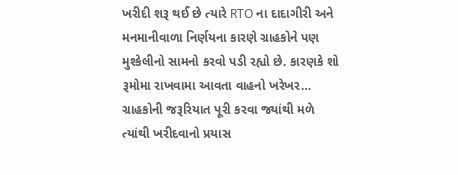ખરીદી શરૂ થઈ છે ત્યારે RTO ના દાદાગીરી અને મનમાનીવાળા નિર્ણયના કારણે ગ્રાહકોને પણ મુશ્કેલીનો સામનો કરવો પડી રહ્યો છે. કારણકે શો રૂમોમા રાખવામા આવતા વાહનો ખરેખર…
ગ્રાહકોની જરૂરિયાત પૂરી કરવા જ્યાંથી મળે ત્યાંથી ખરીદવાનો પ્રયાસ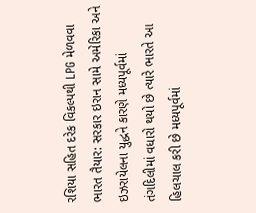રશિયા સહિત દરેક વિકલ્પથી LPG મેળવવા ભારત તૈયાર: સરકાર ઇરાન સામે અમેરિકા અને ઇઝરાયેલના યુદ્ધને કારણે મધ્યપૂર્વમાં તંગદિલીમાં વધારો થયો છે ત્યારે ભારતે આ હિલચાલ કરી છે મધ્યપૂર્વમાં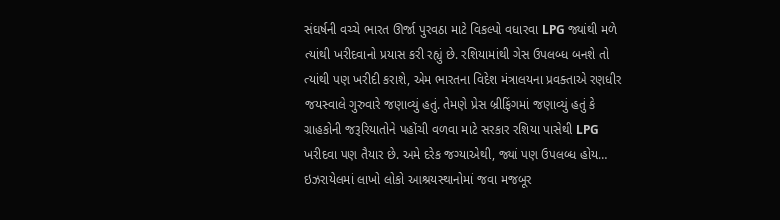સંઘર્ષની વચ્ચે ભારત ઊર્જા પુરવઠા માટે વિકલ્પો વધારવા LPG જ્યાંથી મળે ત્યાંથી ખરીદવાનો પ્રયાસ કરી રહ્યું છે. રશિયામાંથી ગેસ ઉપલબ્ધ બનશે તો ત્યાંથી પણ ખરીદી કરાશે, એમ ભારતના વિદેશ મંત્રાલયના પ્રવક્તાએ રણધીર જયસ્વાલે ગુરુવારે જણાવ્યું હતું. તેમણે પ્રેસ બ્રીફિંગમાં જણાવ્યું હતું કે ગ્રાહકોની જરૂરિયાતોને પહોંચી વળવા માટે સરકાર રશિયા પાસેથી LPG ખરીદવા પણ તૈયાર છે. અમે દરેક જગ્યાએથી, જ્યાં પણ ઉપલબ્ધ હોય…
ઇઝરાયેલમાં લાખો લોકો આશ્રયસ્થાનોમાં જવા મજબૂર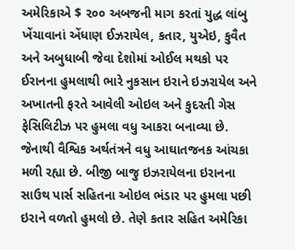અમેરિકાએ $ ૨૦૦ અબજની માગ કરતાં યુદ્ધ લાંબુ ખેંચાવાનાં એંધાણ ઈઝરાયેલ, કતાર, યુએઇ, કુવૈત અને અબુધાબી જેવા દેશોમાં ઓઈલ મથકો પર ઈરાનના હુમલાથી ભારે નુકસાન ઇરાને ઇઝરાયેલ અને અખાતની ફરતે આવેલી ઓઇલ અને કુદરતી ગેસ ફેસિલિટીઝ પર હુમલા વધુ આકરા બનાવ્યા છે. જેનાથી વૈશ્વિક અર્થતંત્રને વધુ આઘાતજનક આંચકા મળી રહ્યા છે. બીજી બાજુ ઇઝરાયેલના ઇરાનના સાઉથ પાર્સ સહિતના ઓઇલ ભંડાર પર હુમલા પછી ઇરાને વળતો હુમલો છે. તેણે કતાર સહિત અમેરિકા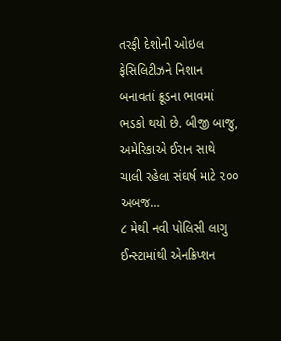તરફી દેશોની ઓઇલ ફેસિલિટીઝને નિશાન બનાવતાં ક્રૂડના ભાવમાં ભડકો થયો છે. બીજી બાજુ, અમેરિકાએ ઈરાન સાથે ચાલી રહેલા સંઘર્ષ માટે ૨૦૦ અબજ…
૮ મેથી નવી પોલિસી લાગુ ઈન્સ્ટામાંથી એનક્રિપ્શન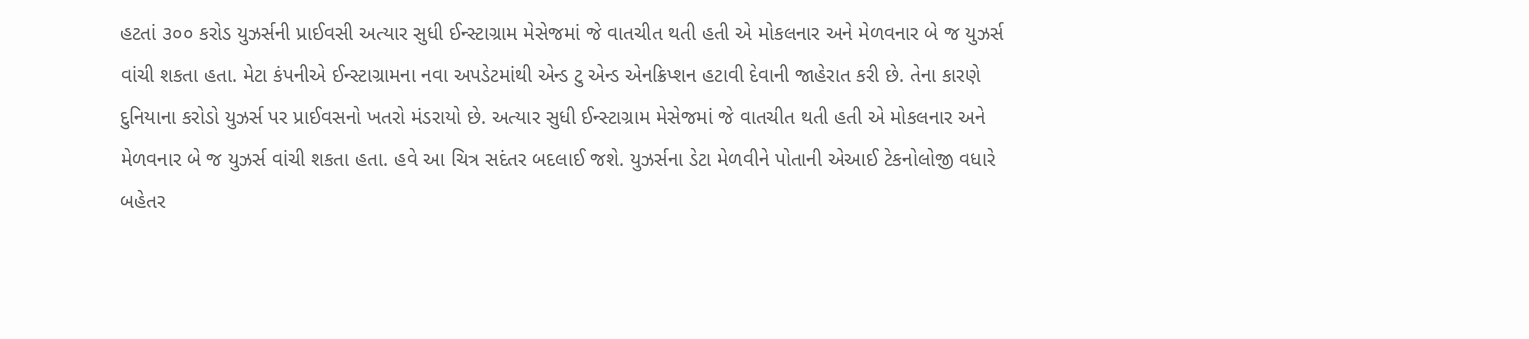હટતાં ૩૦૦ કરોડ યુઝર્સની પ્રાઈવસી અત્યાર સુધી ઈન્સ્ટાગ્રામ મેસેજમાં જે વાતચીત થતી હતી એ મોકલનાર અને મેળવનાર બે જ યુઝર્સ વાંચી શકતા હતા. મેટા કંપનીએ ઈન્સ્ટાગ્રામના નવા અપડેટમાંથી એન્ડ ટુ એન્ડ એનક્રિપ્શન હટાવી દેવાની જાહેરાત કરી છે. તેના કારણે દુનિયાના કરોડો યુઝર્સ પર પ્રાઈવસનો ખતરો મંડરાયો છે. અત્યાર સુધી ઈન્સ્ટાગ્રામ મેસેજમાં જે વાતચીત થતી હતી એ મોકલનાર અને મેળવનાર બે જ યુઝર્સ વાંચી શકતા હતા. હવે આ ચિત્ર સદંતર બદલાઈ જશે. યુઝર્સના ડેટા મેળવીને પોતાની એઆઈ ટેકનોલોજી વધારે બહેતર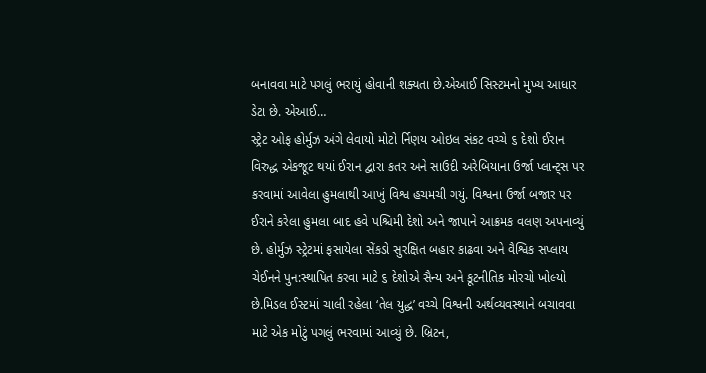બનાવવા માટે પગલું ભરાયું હોવાની શક્યતા છે.એઆઈ સિસ્ટમનો મુખ્ય આધાર ડેટા છે. એઆઈ…
સ્ટ્રેટ ઓફ હોર્મુઝ અંગે લેવાયો મોટો ર્નિણય ઓઇલ સંકટ વચ્ચે ૬ દેશો ઈરાન વિરુદ્ધ એકજૂટ થયાં ઈરાન દ્વારા કતર અને સાઉદી અરેબિયાના ઉર્જા પ્લાન્ટ્સ પર કરવામાં આવેલા હુમલાથી આખું વિશ્વ હચમચી ગયું. વિશ્વના ઉર્જા બજાર પર ઈરાને કરેલા હુમલા બાદ હવે પશ્ચિમી દેશો અને જાપાને આક્રમક વલણ અપનાવ્યું છે. હોર્મુઝ સ્ટ્રેટમાં ફસાયેલા સેંકડો સુરક્ષિત બહાર કાઢવા અને વૈશ્વિક સપ્લાય ચેઈનને પુન:સ્થાપિત કરવા માટે ૬ દેશોએ સૈન્ય અને કૂટનીતિક મોરચો ખોલ્યો છે.મિડલ ઈસ્ટમાં ચાલી રહેલા ‘તેલ યુદ્ધ’ વચ્ચે વિશ્વની અર્થવ્યવસ્થાને બચાવવા માટે એક મોટું પગલું ભરવામાં આવ્યું છે. બ્રિટન,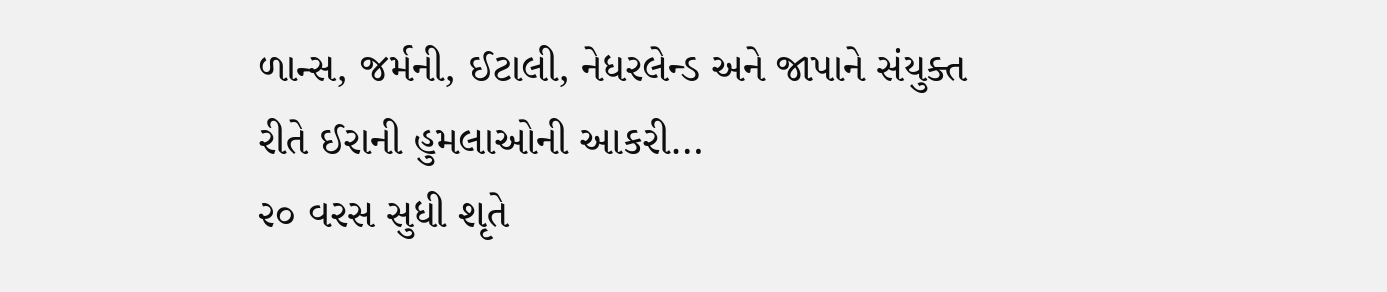ળાન્સ, જર્મની, ઈટાલી, નેધરલેન્ડ અને જાપાને સંયુક્ત રીતે ઈરાની હુમલાઓની આકરી…
૨૦ વરસ સુધી શૃતે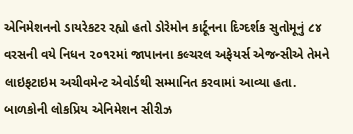એનિમેશનનો ડાયરેકટર રહ્યો હતો ડોરેમોન કાર્ટૂનના દિગ્દર્શક સુતોમૂનું ૮૪ વરસની વયે નિધન ૨૦૧૨માં જાપાનના કલ્ચરલ અફેયર્સ એજન્સીએ તેમને લાઇફટાઇમ અચીવમેન્ટ એવોર્ડથી સમ્માનિત કરવામાં આવ્યા હતા. બાળકોની લોકપ્રિય એનિમેશન સીરીઝ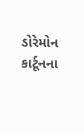ડોરેમોન કાર્ટૂનના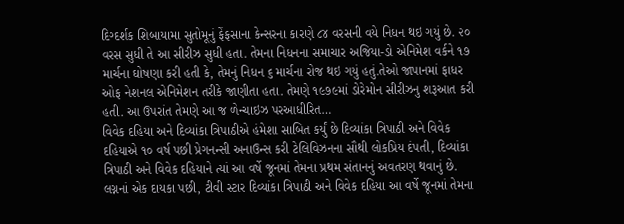દિગ્દર્શક શિબાયામા સુતોમૂનું ફેંફસાના કેન્સરના કારણે ૮૪ વરસની વયે નિધન થઇ ગયું છે. ૨૦ વરસ સુધી તે આ સીરીઝ સુધી હતા. તેમના નિધનના સમાચાર અજિયા-ડો એનિમેશ વર્કને ૧૭ માર્ચના ઘોષણા કરી હતી કે, તેમનું નિધન ૬ માર્ચના રોજ થઇ ગયું હતું.તેઓ જાપાનમાં ફાધર ઓફ નેશનલ એનિમેશન તરીકે જાણીતા હતા. તેમણે ૧૯૭૯માં ડોરેમોન સીરીઝનુ શરૂઆત કરી હતી. આ ઉપરાંત તેમણે આ જ ળેન્ચાઇઝ પરઆધીરિત…
વિવેક દહિયા અને દિવ્યાંકા ત્રિપાઠીએ હંમેશા સાબિત કર્યું છે દિવ્યાંકા ત્રિપાઠી અને વિવેક દહિયાએ ૧૦ વર્ષ પછી પ્રેગનન્સી અનાઉન્સ કરી ટેલિવિઝનના સૌથી લોકપ્રિય દંપતી, દિવ્યાંકા ત્રિપાઠી અને વિવેક દહિયાને ત્યાં આ વર્ષે જૂનમાં તેમના પ્રથમ સંતાનનું અવતરણ થવાનું છે. લગ્નનાં એક દાયકા પછી, ટીવી સ્ટાર દિવ્યાંકા ત્રિપાઠી અને વિવેક દહિયા આ વર્ષે જૂનમાં તેમના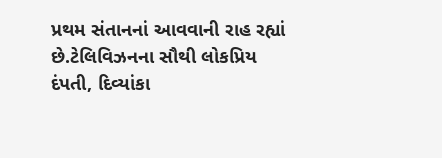પ્રથમ સંતાનનાં આવવાની રાહ રહ્યાં છે.ટેલિવિઝનના સૌથી લોકપ્રિય દંપતી, દિવ્યાંકા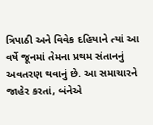ત્રિપાઠી અને વિવેક દહિયાને ત્યાં આ વર્ષે જૂનમાં તેમના પ્રથમ સંતાનનું અવતરણ થવાનું છે. આ સમાચારને જાહેર કરતાં, બંનેએ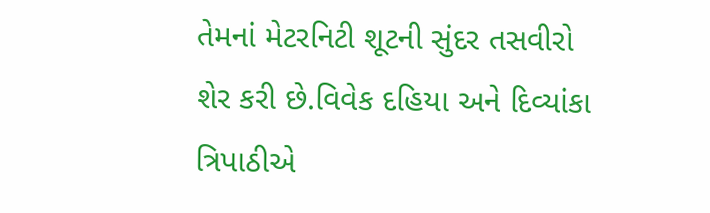તેમનાં મેટરનિટી શૂટની સુંદર તસવીરો શેર કરી છે.વિવેક દહિયા અને દિવ્યાંકા ત્રિપાઠીએ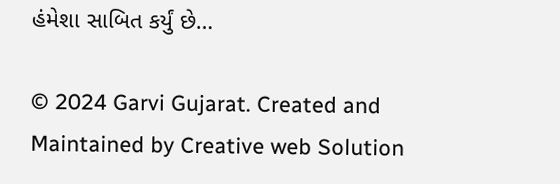હંમેશા સાબિત કર્યું છે…

© 2024 Garvi Gujarat. Created and Maintained by Creative web Solution